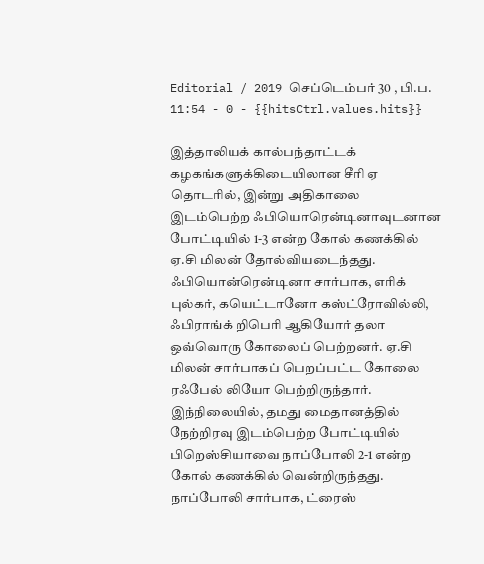Editorial / 2019 செப்டெம்பர் 30 , பி.ப. 11:54 - 0 - {{hitsCtrl.values.hits}}

இத்தாலியக் கால்பந்தாட்டக் கழகங்களுக்கிடையிலான சீரி ஏ தொடரில், இன்று அதிகாலை இடம்பெற்ற ஃபியொரென்டினாவுடனான போட்டியில் 1-3 என்ற கோல் கணக்கில் ஏ.சி மிலன் தோல்வியடைந்தது. ஃபியொன்ரென்டினா சார்பாக, எரிக் புல்கர், கயெட்டானோ கஸ்ட்ரோவில்லி, ஃபிராங்க் றிபெரி ஆகியோர் தலா ஒவ்வொரு கோலைப் பெற்றனர். ஏ.சி மிலன் சார்பாகப் பெறப்பட்ட கோலை ரஃபேல் லியோ பெற்றிருந்தார்.
இந்நிலையில், தமது மைதானத்தில் நேற்றிரவு இடம்பெற்ற போட்டியில் பிறெஸ்சியாவை நாப்போலி 2-1 என்ற கோல் கணக்கில் வென்றிருந்தது. நாப்போலி சார்பாக, ட்ரைஸ்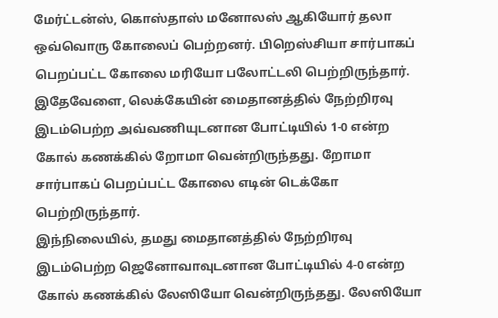மேர்ட்டன்ஸ், கொஸ்தாஸ் மனோலஸ் ஆகியோர் தலா ஒவ்வொரு கோலைப் பெற்றனர். பிறெஸ்சியா சார்பாகப் பெறப்பட்ட கோலை மரியோ பலோட்டலி பெற்றிருந்தார்.
இதேவேளை, லெக்கேயின் மைதானத்தில் நேற்றிரவு இடம்பெற்ற அவ்வணியுடனான போட்டியில் 1-0 என்ற கோல் கணக்கில் றோமா வென்றிருந்தது. றோமா சார்பாகப் பெறப்பட்ட கோலை எடின் டெக்கோ பெற்றிருந்தார்.
இந்நிலையில், தமது மைதானத்தில் நேற்றிரவு இடம்பெற்ற ஜெனோவாவுடனான போட்டியில் 4-0 என்ற கோல் கணக்கில் லேஸியோ வென்றிருந்தது. லேஸியோ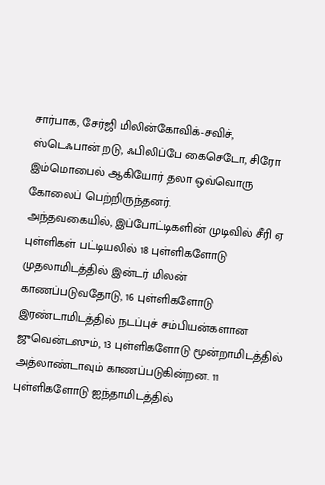சார்பாக, சேர்ஜி மிலின்கோவிக்-சவிச், ஸ்டெஃபான் றடு, ஃபிலிப்பே கைசெடோ, சிரோ இம்மொபைல் ஆகியோர் தலா ஒவ்வொரு கோலைப் பெற்றிருந்தனர்.
அந்தவகையில், இப்போட்டிகளின் முடிவில் சீரி ஏ புள்ளிகள் பட்டியலில் 18 புள்ளிகளோடு முதலாமிடத்தில் இன்டர் மிலன் காணப்படுவதோடு, 16 புள்ளிகளோடு இரண்டாமிடத்தில் நடப்புச் சம்பியன்களான ஜுவென்டஸும், 13 புள்ளிகளோடு மூன்றாமிடத்தில் அத்லாண்டாவும் காணப்படுகின்றன. 11 புள்ளிகளோடு ஐந்தாமிடத்தில்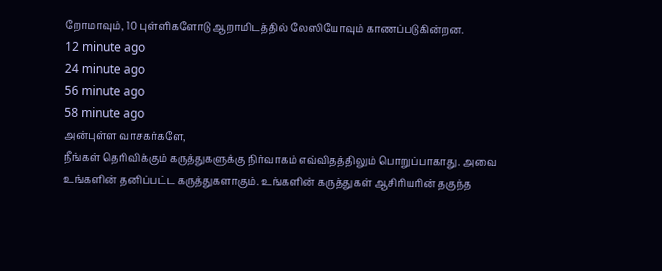றோமாவும், 10 புள்ளிகளோடு ஆறாமிடத்தில் லேஸியோவும் காணப்படுகின்றன.
12 minute ago
24 minute ago
56 minute ago
58 minute ago
அன்புள்ள வாசகர்களே,
நீங்கள் தெரிவிக்கும் கருத்துகளுக்கு நிர்வாகம் எவ்விதத்திலும் பொறுப்பாகாது. அவை உங்களின் தனிப்பட்ட கருத்துகளாகும். உங்களின் கருத்துகள் ஆசிரியரின் தகுந்த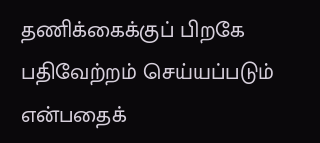தணிக்கைக்குப் பிறகே பதிவேற்றம் செய்யப்படும் என்பதைக்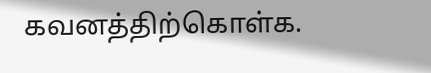கவனத்திற்கொள்க.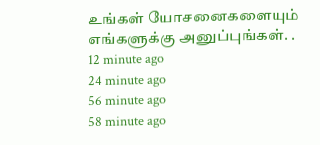உங்கள் யோசனைகளையும் எங்களுக்கு அனுப்புங்கள். .
12 minute ago
24 minute ago
56 minute ago
58 minute ago